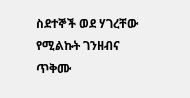ስደተኞች ወደ ሃገረቸው የሚልኩት ገንዘብና ጥቅሙ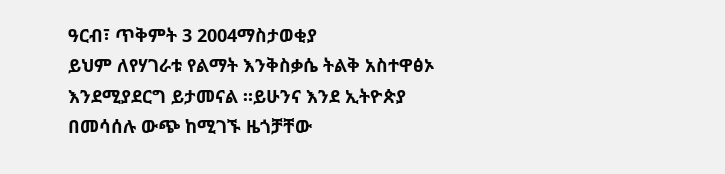ዓርብ፣ ጥቅምት 3 2004ማስታወቂያ
ይህም ለየሃገራቱ የልማት እንቅስቃሴ ትልቅ አስተዋፅኦ እንደሚያደርግ ይታመናል ።ይሁንና እንደ ኢትዮጵያ በመሳሰሉ ውጭ ከሚገኙ ዜጎቻቸው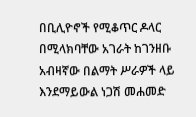በቢሊዮኖች የሚቆጥር ዶላር በሚላክባቸው አገራት ከገንዘቡ አብዛኛው በልማት ሥራዎች ላይ እንደማይውል ነጋሽ መሐመድ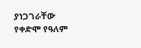ያነጋገራቸው የቀድሞ የዓለም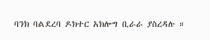ባንክ ባልደረባ ዶክተር አክሎግ ቢራራ ያስረዳሉ ።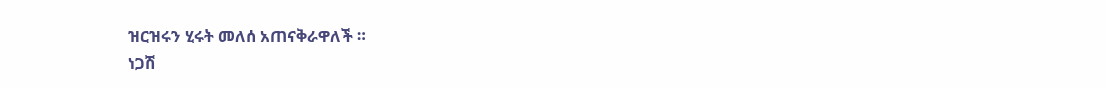ዝርዝሩን ሂሩት መለሰ አጠናቅራዋለች ።
ነጋሽ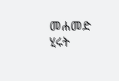መሐመድ
ሂሩት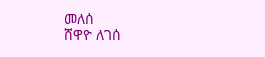መለሰ
ሸዋዮ ለገሰ